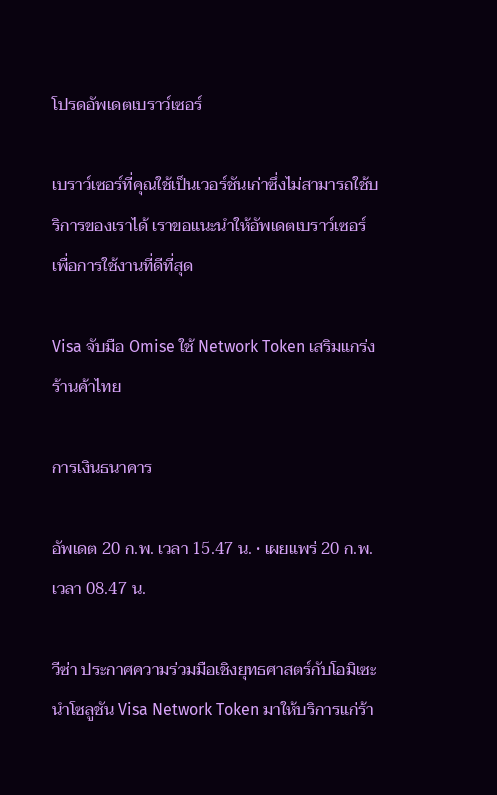โปรดอัพเดตเบราว์เซอร์

เบราว์เซอร์ที่คุณใช้เป็นเวอร์ชันเก่าซึ่งไม่สามารถใช้บริการของเราได้ เราขอแนะนำให้อัพเดตเบราว์เซอร์เพื่อการใช้งานที่ดีที่สุด

Visa จับมือ Omise ใช้ Network Token เสริมแกร่งร้านค้าไทย

การเงินธนาคาร

อัพเดต 20 ก.พ. เวลา 15.47 น. • เผยแพร่ 20 ก.พ. เวลา 08.47 น.

วีซ่า ประกาศความร่วมมือเชิงยุทธศาสตร์กับโอมิเซะ นำโซลูชัน Visa Network Token มาให้บริการแก่ร้า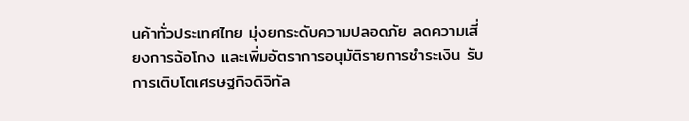นค้าทั่วประเทศไทย มุ่งยกระดับความปลอดภัย ลดความเสี่ยงการฉ้อโกง และเพิ่มอัตราการอนุมัติรายการชำระเงิน รับการเติบโตเศรษฐกิจดิจิทัล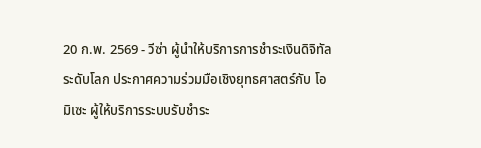20 ก.พ. 2569 - วีซ่า ผู้นำให้บริการการชำระเงินดิจิทัลระดับโลก ประกาศความร่วมมือเชิงยุทธศาสตร์กับ โอมิเซะ ผู้ให้บริการระบบรับชำระ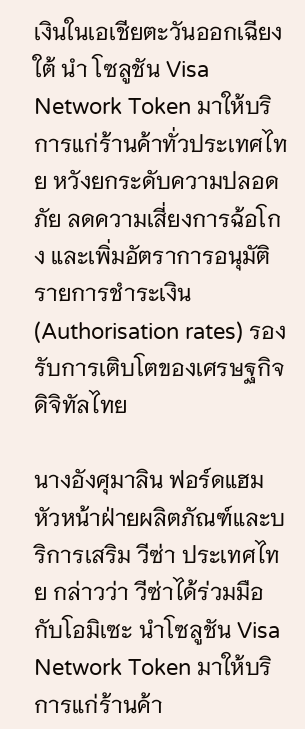เงินในเอเชียตะวันออกเฉียงใต้ นำ โซลูชัน Visa Network Token มาให้บริการแก่ร้านค้าทั่วประเทศไทย หวังยกระดับความปลอดภัย ลดความเสี่ยงการฉ้อโกง และเพิ่มอัตราการอนุมัติรายการชำระเงิน (Authorisation rates) รองรับการเติบโตของเศรษฐกิจดิจิทัลไทย

นางอังศุมาลิน ฟอร์ดแฮม หัวหน้าฝ่ายผลิตภัณฑ์และบริการเสริม วีซ่า ประเทศไทย กล่าวว่า วีซ่าได้ร่วมมือกับโอมิเซะ นำโซลูชัน Visa Network Token มาให้บริการแก่ร้านค้า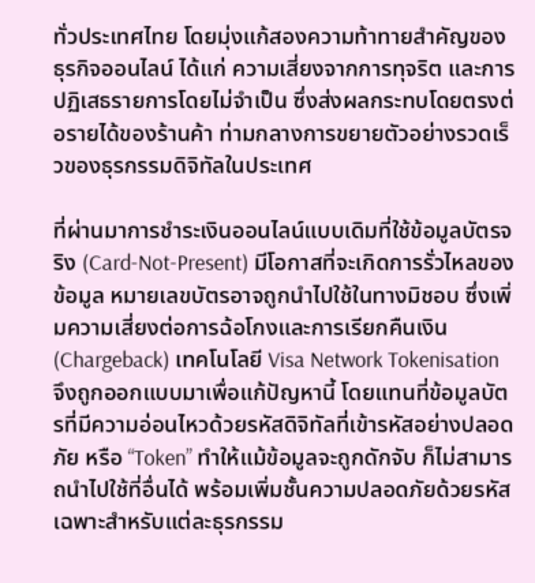ทั่วประเทศไทย โดยมุ่งแก้สองความท้าทายสำคัญของธุรกิจออนไลน์ ได้แก่ ความเสี่ยงจากการทุจริต และการปฏิเสธรายการโดยไม่จำเป็น ซึ่งส่งผลกระทบโดยตรงต่อรายได้ของร้านค้า ท่ามกลางการขยายตัวอย่างรวดเร็วของธุรกรรมดิจิทัลในประเทศ

ที่ผ่านมาการชำระเงินออนไลน์แบบเดิมที่ใช้ข้อมูลบัตรจริง (Card-Not-Present) มีโอกาสที่จะเกิดการรั่วไหลของข้อมูล หมายเลขบัตรอาจถูกนำไปใช้ในทางมิชอบ ซึ่งเพิ่มความเสี่ยงต่อการฉ้อโกงและการเรียกคืนเงิน (Chargeback) เทคโนโลยี Visa Network Tokenisation จึงถูกออกแบบมาเพื่อแก้ปัญหานี้ โดยแทนที่ข้อมูลบัตรที่มีความอ่อนไหวด้วยรหัสดิจิทัลที่เข้ารหัสอย่างปลอดภัย หรือ “Token” ทำให้แม้ข้อมูลจะถูกดักจับ ก็ไม่สามารถนำไปใช้ที่อื่นได้ พร้อมเพิ่มชั้นความปลอดภัยด้วยรหัสเฉพาะสำหรับแต่ละธุรกรรม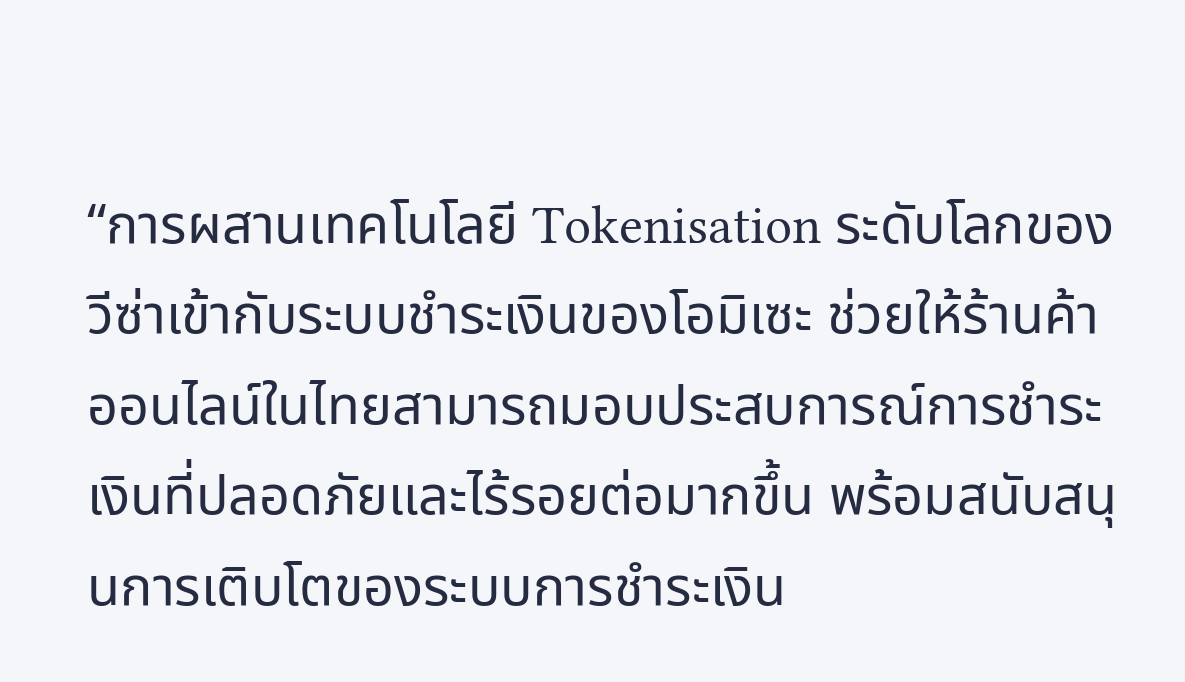“การผสานเทคโนโลยี Tokenisation ระดับโลกของวีซ่าเข้ากับระบบชำระเงินของโอมิเซะ ช่วยให้ร้านค้าออนไลน์ในไทยสามารถมอบประสบการณ์การชำระเงินที่ปลอดภัยและไร้รอยต่อมากขึ้น พร้อมสนับสนุนการเติบโตของระบบการชำระเงิน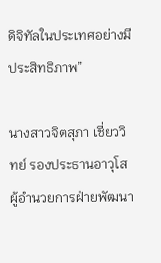ดิจิทัลในประเทศอย่างมีประสิทธิภาพ”

นางสาวจิตสุภา เชี่ยววิทย์ รองประธานอาวุโส ผู้อำนวยการฝ่ายพัฒนา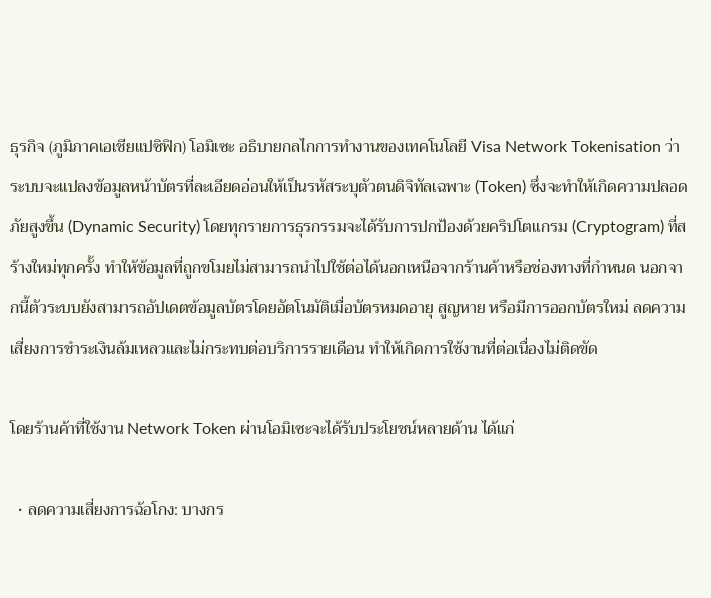ธุรกิจ (ภูมิภาคเอเชียแปซิฟิก) โอมิเซะ อธิบายกลไกการทำงานของเทคโนโลยี Visa Network Tokenisation ว่า ระบบจะแปลงข้อมูลหน้าบัตรที่ละเอียดอ่อนให้เป็นรหัสระบุตัวตนดิจิทัลเฉพาะ (Token) ซึ่งจะทำให้เกิดความปลอดภัยสูงขึ้น (Dynamic Security) โดยทุกรายการธุรกรรมจะได้รับการปกป้องด้วยคริปโตแกรม (Cryptogram) ที่สร้างใหม่ทุกครั้ง ทำให้ข้อมูลที่ถูกขโมยไม่สามารถนำไปใช้ต่อได้นอกเหนือจากร้านค้าหรือช่องทางที่กำหนด นอกจากนี้ตัวระบบยังสามารถอัปเดตข้อมูลบัตรโดยอัตโนมัติเมื่อบัตรหมดอายุ สูญหาย หรือมีการออกบัตรใหม่ ลดความเสี่ยงการชำระเงินล้มเหลวและไม่กระทบต่อบริการรายเดือน ทำให้เกิดการใช้งานที่ต่อเนื่องไม่ติดขัด

โดยร้านค้าที่ใช้งาน Network Token ผ่านโอมิเซะจะได้รับประโยชน์หลายด้าน ได้แก่

  • ลดความเสี่ยงการฉ้อโกง: บางกร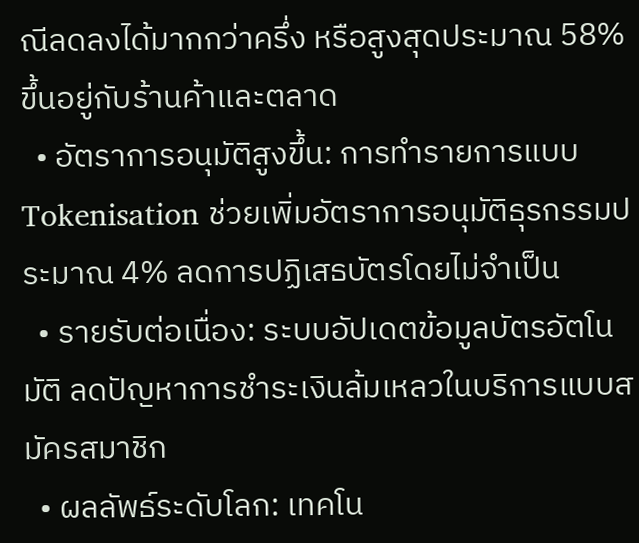ณีลดลงได้มากกว่าครึ่ง หรือสูงสุดประมาณ 58% ขึ้นอยู่กับร้านค้าและตลาด
  • อัตราการอนุมัติสูงขึ้น: การทำรายการแบบ Tokenisation ช่วยเพิ่มอัตราการอนุมัติธุรกรรมประมาณ 4% ลดการปฏิเสธบัตรโดยไม่จำเป็น
  • รายรับต่อเนื่อง: ระบบอัปเดตข้อมูลบัตรอัตโนมัติ ลดปัญหาการชำระเงินล้มเหลวในบริการแบบสมัครสมาชิก
  • ผลลัพธ์ระดับโลก: เทคโน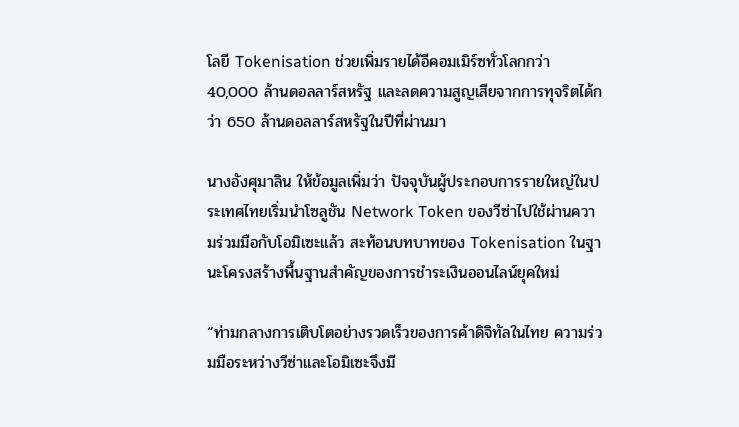โลยี Tokenisation ช่วยเพิ่มรายได้อีคอมเมิร์ซทั่วโลกกว่า 40,000 ล้านดอลลาร์สหรัฐ และลดความสูญเสียจากการทุจริตได้กว่า 650 ล้านดอลลาร์สหรัฐในปีที่ผ่านมา

นางอังศุมาลิน ให้ข้อมูลเพิ่มว่า ปัจจุบันผู้ประกอบการรายใหญ่ในประเทศไทยเริ่มนำโซลูชัน Network Token ของวีซ่าไปใช้ผ่านความร่วมมือกับโอมิเซะแล้ว สะท้อนบทบาทของ Tokenisation ในฐานะโครงสร้างพื้นฐานสำคัญของการชำระเงินออนไลน์ยุคใหม่

“ท่ามกลางการเติบโตอย่างรวดเร็วของการค้าดิจิทัลในไทย ความร่วมมือระหว่างวีซ่าและโอมิเซะจึงมี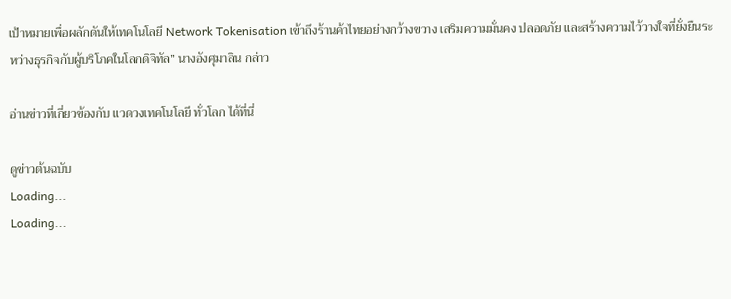เป้าหมายเพื่อผลักดันให้เทคโนโลยี Network Tokenisation เข้าถึงร้านค้าไทยอย่างกว้างขวาง เสริมความมั่นคง ปลอดภัย และสร้างความไว้วางใจที่ยั่งยืนระหว่างธุรกิจกับผู้บริโภคในโลกดิจิทัล” นางอังศุมาลิน กล่าว

อ่านข่าวที่เกี่ยวข้องกับ แวดวงเทคโนโลยี ทั่วโลก ได้ที่นี่

ดูข่าวต้นฉบับ
Loading...
Loading...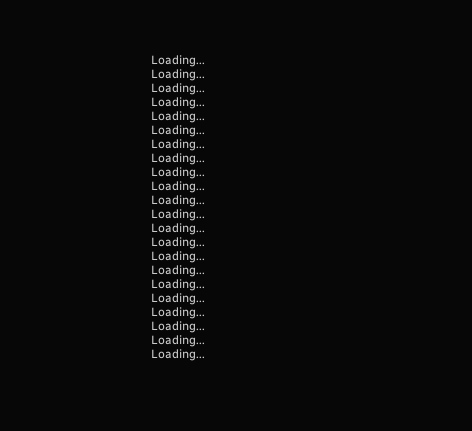Loading...
Loading...
Loading...
Loading...
Loading...
Loading...
Loading...
Loading...
Loading...
Loading...
Loading...
Loading...
Loading...
Loading...
Loading...
Loading...
Loading...
Loading...
Loading...
Loading...
Loading...
Loading...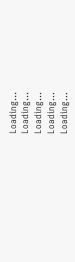Loading...
Loading...
Loading...
Loading...
Loading...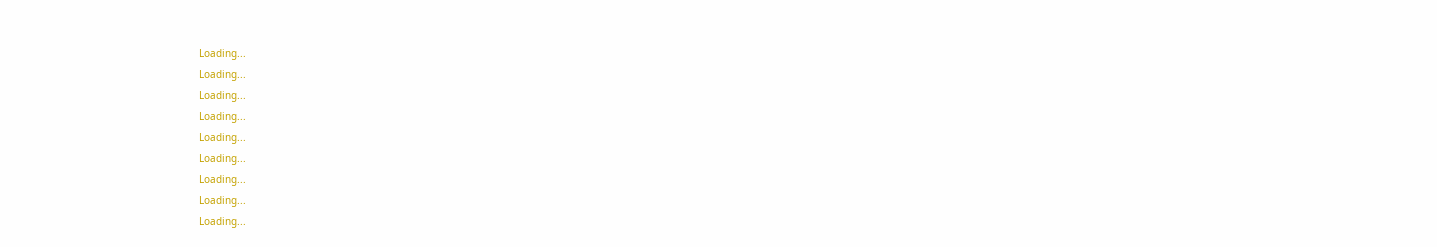Loading...
Loading...
Loading...
Loading...
Loading...
Loading...
Loading...
Loading...
Loading...